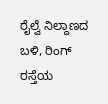ರೈಲ್ವೆ ನಿಲ್ದಾಣದ ಬಳಿ, ರಿಂಗ್ ರಸ್ತೆಯ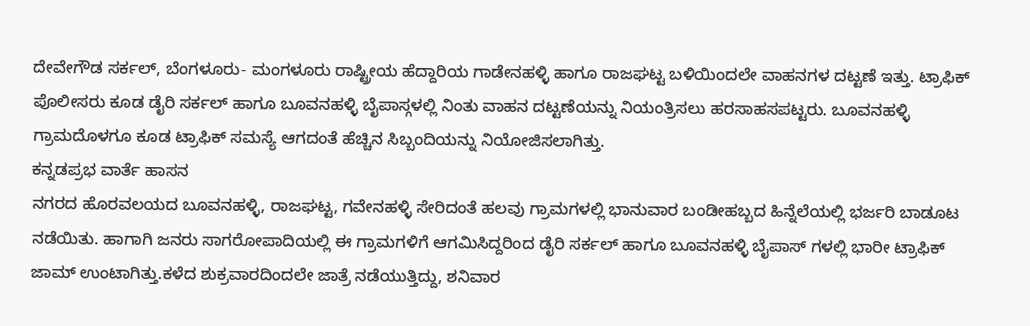ದೇವೇಗೌಡ ಸರ್ಕಲ್, ಬೆಂಗಳೂರು- ಮಂಗಳೂರು ರಾಷ್ಟ್ರೀಯ ಹೆದ್ದಾರಿಯ ಗಾಡೇನಹಳ್ಳಿ ಹಾಗೂ ರಾಜಘಟ್ಟ ಬಳಿಯಿಂದಲೇ ವಾಹನಗಳ ದಟ್ಟಣೆ ಇತ್ತು. ಟ್ರಾಫಿಕ್ ಪೊಲೀಸರು ಕೂಡ ಡೈರಿ ಸರ್ಕಲ್ ಹಾಗೂ ಬೂವನಹಳ್ಳಿ ಬೈಪಾಸ್ಗಳಲ್ಲಿ ನಿಂತು ವಾಹನ ದಟ್ಟಣೆಯನ್ನು ನಿಯಂತ್ರಿಸಲು ಹರಸಾಹಸಪಟ್ಟರು. ಬೂವನಹಳ್ಳಿ ಗ್ರಾಮದೊಳಗೂ ಕೂಡ ಟ್ರಾಫಿಕ್ ಸಮಸ್ಯೆ ಆಗದಂತೆ ಹೆಚ್ಚಿನ ಸಿಬ್ಬಂದಿಯನ್ನು ನಿಯೋಜಿಸಲಾಗಿತ್ತು.
ಕನ್ನಡಪ್ರಭ ವಾರ್ತೆ ಹಾಸನ
ನಗರದ ಹೊರವಲಯದ ಬೂವನಹಳ್ಳಿ, ರಾಜಘಟ್ಟ, ಗವೇನಹಳ್ಳಿ ಸೇರಿದಂತೆ ಹಲವು ಗ್ರಾಮಗಳಲ್ಲಿ ಭಾನುವಾರ ಬಂಡೀಹಬ್ಬದ ಹಿನ್ನೆಲೆಯಲ್ಲಿ ಭರ್ಜರಿ ಬಾಡೂಟ ನಡೆಯಿತು. ಹಾಗಾಗಿ ಜನರು ಸಾಗರೋಪಾದಿಯಲ್ಲಿ ಈ ಗ್ರಾಮಗಳಿಗೆ ಆಗಮಿಸಿದ್ದರಿಂದ ಡೈರಿ ಸರ್ಕಲ್ ಹಾಗೂ ಬೂವನಹಳ್ಳಿ ಬೈಪಾಸ್ ಗಳಲ್ಲಿ ಭಾರೀ ಟ್ರಾಫಿಕ್ ಜಾಮ್ ಉಂಟಾಗಿತ್ತು.ಕಳೆದ ಶುಕ್ರವಾರದಿಂದಲೇ ಜಾತ್ರೆ ನಡೆಯುತ್ತಿದ್ದು, ಶನಿವಾರ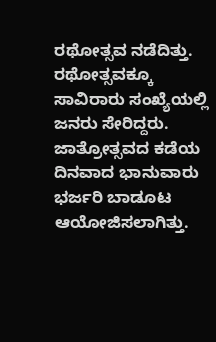ರಥೋತ್ಸವ ನಡೆದಿತ್ತು. ರಥೋತ್ಸವಕ್ಕೂ ಸಾವಿರಾರು ಸಂಖ್ಯೆಯಲ್ಲಿ ಜನರು ಸೇರಿದ್ದರು. ಜಾತ್ರೋತ್ಸವದ ಕಡೆಯ ದಿನವಾದ ಭಾನುವಾರು ಭರ್ಜರಿ ಬಾಡೂಟ ಆಯೋಜಿಸಲಾಗಿತ್ತು.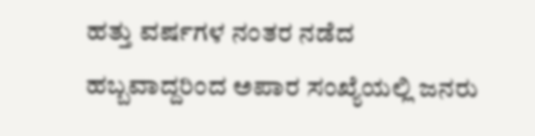ಹತ್ತು ವರ್ಷಗಳ ನಂತರ ನಡೆದ ಹಬ್ಬವಾದ್ದರಿಂದ ಅಪಾರ ಸಂಖ್ಯೆಯಲ್ಲಿ ಜನರು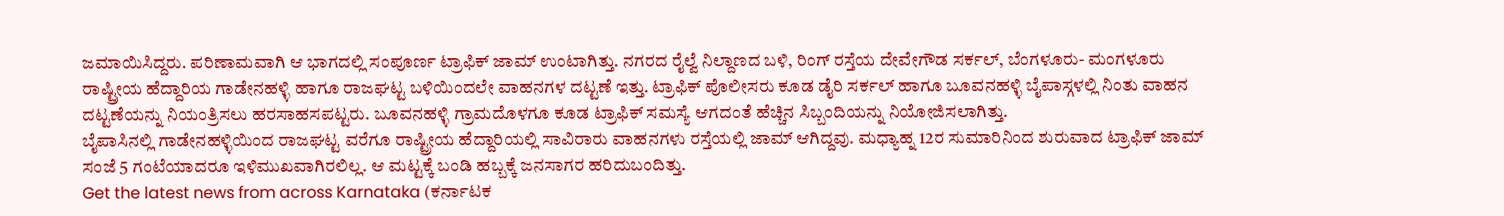ಜಮಾಯಿಸಿದ್ದರು. ಪರಿಣಾಮವಾಗಿ ಆ ಭಾಗದಲ್ಲಿ ಸಂಪೂರ್ಣ ಟ್ರಾಫಿಕ್ ಜಾಮ್ ಉಂಟಾಗಿತ್ತು. ನಗರದ ರೈಲ್ವೆ ನಿಲ್ದಾಣದ ಬಳಿ, ರಿಂಗ್ ರಸ್ತೆಯ ದೇವೇಗೌಡ ಸರ್ಕಲ್, ಬೆಂಗಳೂರು- ಮಂಗಳೂರು ರಾಷ್ಟ್ರೀಯ ಹೆದ್ದಾರಿಯ ಗಾಡೇನಹಳ್ಳಿ ಹಾಗೂ ರಾಜಘಟ್ಟ ಬಳಿಯಿಂದಲೇ ವಾಹನಗಳ ದಟ್ಟಣೆ ಇತ್ತು. ಟ್ರಾಫಿಕ್ ಪೊಲೀಸರು ಕೂಡ ಡೈರಿ ಸರ್ಕಲ್ ಹಾಗೂ ಬೂವನಹಳ್ಳಿ ಬೈಪಾಸ್ಗಳಲ್ಲಿ ನಿಂತು ವಾಹನ ದಟ್ಟಣೆಯನ್ನು ನಿಯಂತ್ರಿಸಲು ಹರಸಾಹಸಪಟ್ಟರು. ಬೂವನಹಳ್ಳಿ ಗ್ರಾಮದೊಳಗೂ ಕೂಡ ಟ್ರಾಫಿಕ್ ಸಮಸ್ಯೆ ಆಗದಂತೆ ಹೆಚ್ಚಿನ ಸಿಬ್ಬಂದಿಯನ್ನು ನಿಯೋಜಿಸಲಾಗಿತ್ತು.
ಬೈಪಾಸಿನಲ್ಲಿ ಗಾಡೇನಹಳ್ಳಿಯಿಂದ ರಾಜಘಟ್ಟ ವರೆಗೂ ರಾಷ್ಟ್ರೀಯ ಹೆದ್ದಾರಿಯಲ್ಲಿ ಸಾವಿರಾರು ವಾಹನಗಳು ರಸ್ತೆಯಲ್ಲಿ ಜಾಮ್ ಆಗಿದ್ದವು. ಮಧ್ಯಾಹ್ನ 12ರ ಸುಮಾರಿನಿಂದ ಶುರುವಾದ ಟ್ರಾಫಿಕ್ ಜಾಮ್ ಸಂಜೆ 5 ಗಂಟೆಯಾದರೂ ಇಳಿಮುಖವಾಗಿರಲಿಲ್ಲ. ಆ ಮಟ್ಟಕ್ಕೆ ಬಂಡಿ ಹಬ್ಬಕ್ಕೆ ಜನಸಾಗರ ಹರಿದುಬಂದಿತ್ತು.
Get the latest news from across Karnataka (ಕರ್ನಾಟಕ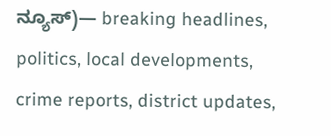ನ್ಯೂಸ್)— breaking headlines, politics, local developments, crime reports, district updates,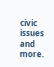civic issues and more.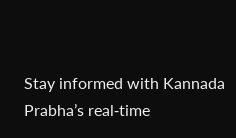Stay informed with Kannada Prabha’s real‑time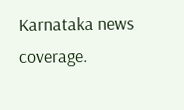Karnataka news coverage.